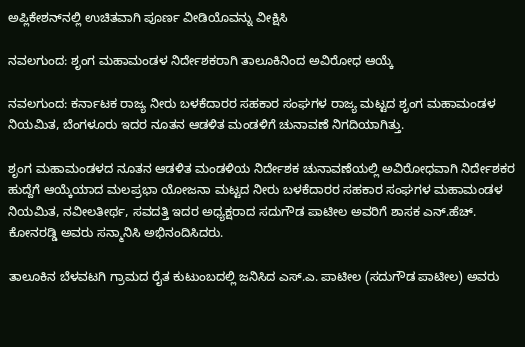ಅಪ್ಲಿಕೇಶನ್‌ನಲ್ಲಿ ಉಚಿತವಾಗಿ ಪೂರ್ಣ ವೀಡಿಯೊವನ್ನು ವೀಕ್ಷಿಸಿ

ನವಲಗುಂದ: ಶೃಂಗ ಮಹಾಮಂಡಳ ನಿರ್ದೇಶಕರಾಗಿ ತಾಲೂಕಿನಿಂದ ಅವಿರೋಧ ಆಯ್ಕೆ

ನವಲಗುಂದ: ಕರ್ನಾಟಕ ರಾಜ್ಯ ನೀರು ಬಳಕೆದಾರರ ಸಹಕಾರ ಸಂಘಗಳ ರಾಜ್ಯ ಮಟ್ಟದ ಶೃಂಗ ಮಹಾಮಂಡಳ ನಿಯಮಿತ, ಬೆಂಗಳೂರು ಇದರ ನೂತನ ಆಡಳಿತ ಮಂಡಳಿಗೆ ಚುನಾವಣೆ ನಿಗದಿಯಾಗಿತ್ತು.

ಶೃಂಗ ಮಹಾಮಂಡಳದ ನೂತನ ಆಡಳಿತ ಮಂಡಳಿಯ ನಿರ್ದೇಶಕ ಚುನಾವಣೆಯಲ್ಲಿ ಅವಿರೋಧವಾಗಿ ನಿರ್ದೇಶಕರ ಹುದ್ದೆಗೆ ಆಯ್ಕೆಯಾದ ಮಲಪ್ರಭಾ ಯೋಜನಾ ಮಟ್ಟದ ನೀರು ಬಳಕೆದಾರರ ಸಹಕಾರ ಸಂಘಗಳ ಮಹಾಮಂಡಳ ನಿಯಮಿತ, ನವೀಲತೀರ್ಥ, ಸವದತ್ತಿ ಇದರ ಅಧ್ಯಕ್ಷರಾದ ಸದುಗೌಡ ಪಾಟೀಲ ಅವರಿಗೆ ಶಾಸಕ ಎನ್.ಹೆಚ್. ಕೋನರಡ್ಡಿ ಅವರು ಸನ್ಮಾನಿಸಿ ಅಭಿನಂದಿಸಿದರು.

ತಾಲೂಕಿನ ಬೆಳವಟಗಿ ಗ್ರಾಮದ ರೈತ ಕುಟುಂಬದಲ್ಲಿ ಜನಿಸಿದ ಎಸ್‌.ಎ. ಪಾಟೀಲ (ಸದುಗೌಡ ಪಾಟೀಲ) ಅವರು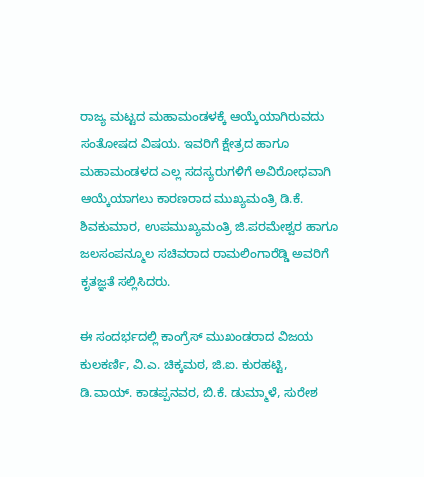ರಾಜ್ಯ ಮಟ್ಟದ ಮಹಾಮಂಡಳಕ್ಕೆ ಆಯ್ಕೆಯಾಗಿರುವದು ಸಂತೋಷದ ವಿಷಯ. ಇವರಿಗೆ ಕ್ಷೇತ್ರದ ಹಾಗೂ ಮಹಾಮಂಡಳದ ಎಲ್ಲ ಸದಸ್ಯರುಗಳಿಗೆ ಅವಿರೋಧವಾಗಿ ಆಯ್ಕೆಯಾಗಲು ಕಾರಣರಾದ ಮುಖ್ಯಮಂತ್ರಿ ಡಿ.ಕೆ. ಶಿವಕುಮಾರ, ಉಪಮುಖ್ಯಮಂತ್ರಿ ಜಿ.ಪರಮೇಶ್ವರ ಹಾಗೂ ಜಲಸಂಪನ್ಮೂಲ ಸಚಿವರಾದ ರಾಮಲಿಂಗಾರೆಡ್ಡಿ ಅವರಿಗೆ ಕೃತಜ್ಞತೆ ಸಲ್ಲಿಸಿದರು.

ಈ ಸಂದರ್ಭದಲ್ಲಿ ಕಾಂಗ್ರೆಸ್‌ ಮುಖಂಡರಾದ ವಿಜಯ ಕುಲಕರ್ಣಿ, ವಿ.ಎ. ಚಿಕ್ಕಮಠ, ಜಿ.ಐ. ಕುರಹಟ್ಟಿ, ಡಿ.ವಾಯ್. ಕಾಡಪ್ಪನವರ, ಬಿ.ಕೆ. ಡುಮ್ಮಾಳೆ, ಸುರೇಶ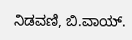ನಿಡವಣಿ, ಬಿ.ವಾಯ್.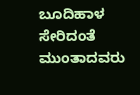ಬೂದಿಹಾಳ ಸೇರಿದಂತೆ ಮುಂತಾದವರು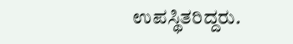ಉಪಸ್ಥಿತರಿದ್ದರು.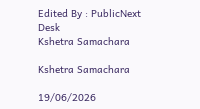Edited By : PublicNext Desk
Kshetra Samachara

Kshetra Samachara

19/06/2026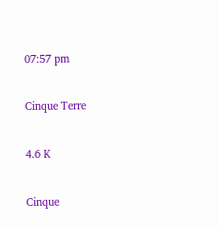07:57 pm

Cinque Terre

4.6 K

Cinque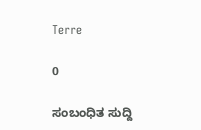Terre

0

ಸಂಬಂಧಿತ ಸುದ್ದಿ